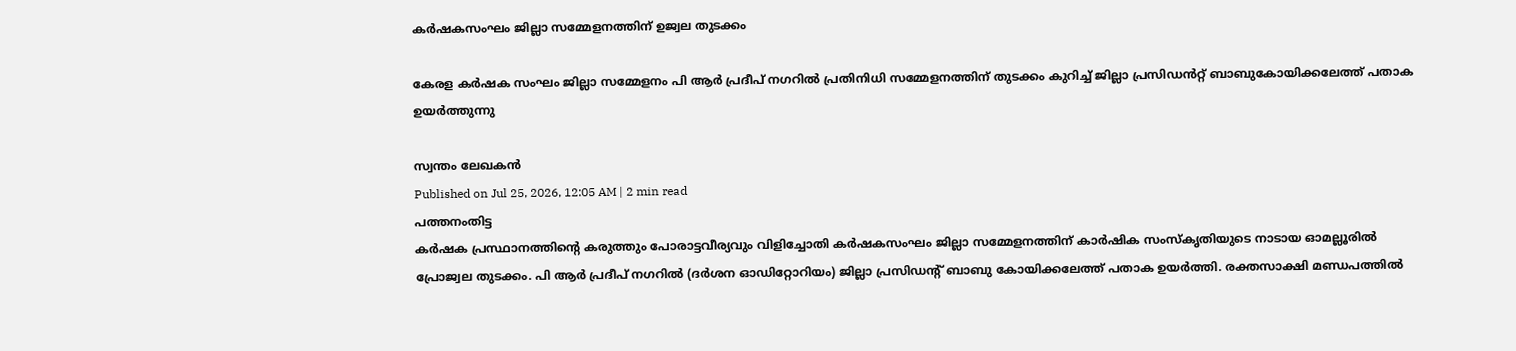കർഷകസംഘം ജില്ലാ സമ്മേളനത്തിന് ഉജ്വല തുടക്കം

കേരള കർഷക സംഘം ജില്ലാ സമ്മേളനം പി ആർ പ്രദീപ് നഗറിൽ പ്രതിനിധി സമ്മേളനത്തിന് തുടക്കം കുറിച്ച് ജില്ലാ പ്രസിഡൻറ്റ് ബാബുകോയിക്കലേത്ത് പതാക ഉയർത്തുന്നു

സ്വന്തം ലേഖകൻ
Published on Jul 25, 2026, 12:05 AM | 2 min read
പത്തനംതിട്ട
കർഷക പ്രസ്ഥാനത്തിന്റെ കരുത്തും പോരാട്ടവീര്യവും വിളിച്ചോതി കർഷകസംഘം ജില്ലാ സമ്മേളനത്തിന് കാർഷിക സംസ്കൃതിയുടെ നാടായ ഓമല്ലൂരിൽ പ്രോജ്വല തുടക്കം. പി ആർ പ്രദീപ് നഗറിൽ (ദർശന ഓഡിറ്റോറിയം) ജില്ലാ പ്രസിഡന്റ് ബാബു കോയിക്കലേത്ത് പതാക ഉയർത്തി. രക്തസാക്ഷി മണ്ഡപത്തിൽ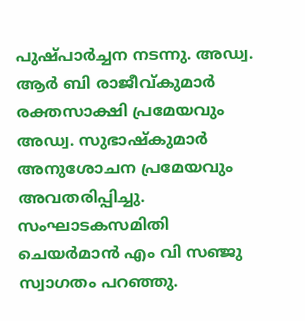പുഷ്പാർച്ചന നടന്നു. അഡ്വ. ആർ ബി രാജീവ്കുമാർ രക്തസാക്ഷി പ്രമേയവും അഡ്വ. സുഭാഷ്കുമാർ അനുശോചന പ്രമേയവും അവതരിപ്പിച്ചു. സംഘാടകസമിതി ചെയർമാൻ എം വി സഞ്ജു സ്വാഗതം പറഞ്ഞു.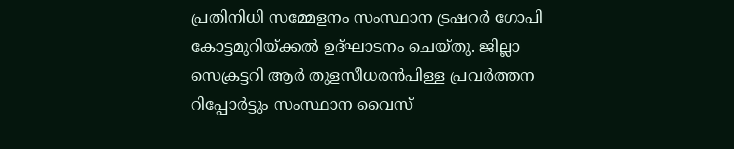പ്രതിനിധി സമ്മേളനം സംസ്ഥാന ട്രഷറർ ഗോപി കോട്ടമുറിയ്ക്കൽ ഉദ്ഘാടനം ചെയ്തു. ജില്ലാ സെക്രട്ടറി ആർ തുളസീധരൻപിള്ള പ്രവർത്തന റിപ്പോർട്ടും സംസ്ഥാന വൈസ്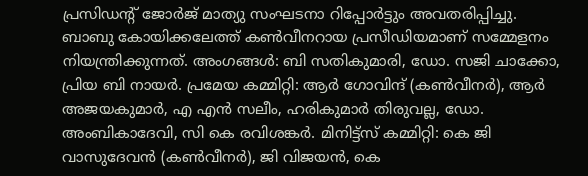പ്രസിഡന്റ് ജോർജ് മാത്യു സംഘടനാ റിപ്പോർട്ടും അവതരിപ്പിച്ചു.
ബാബു കോയിക്കലേത്ത് കൺവീനറായ പ്രസീഡിയമാണ് സമ്മേളനം നിയന്ത്രിക്കുന്നത്. അംഗങ്ങൾ: ബി സതികുമാരി, ഡോ. സജി ചാക്കോ, പ്രിയ ബി നായർ. പ്രമേയ കമ്മിറ്റി: ആർ ഗോവിന്ദ് (കൺവീനർ), ആർ അജയകുമാർ, എ എൻ സലീം, ഹരികുമാർ തിരുവല്ല, ഡോ. അംബികാദേവി, സി കെ രവിശങ്കർ. മിനിട്ട്സ് കമ്മിറ്റി: കെ ജി വാസുദേവൻ (കൺവീനർ), ജി വിജയൻ, കെ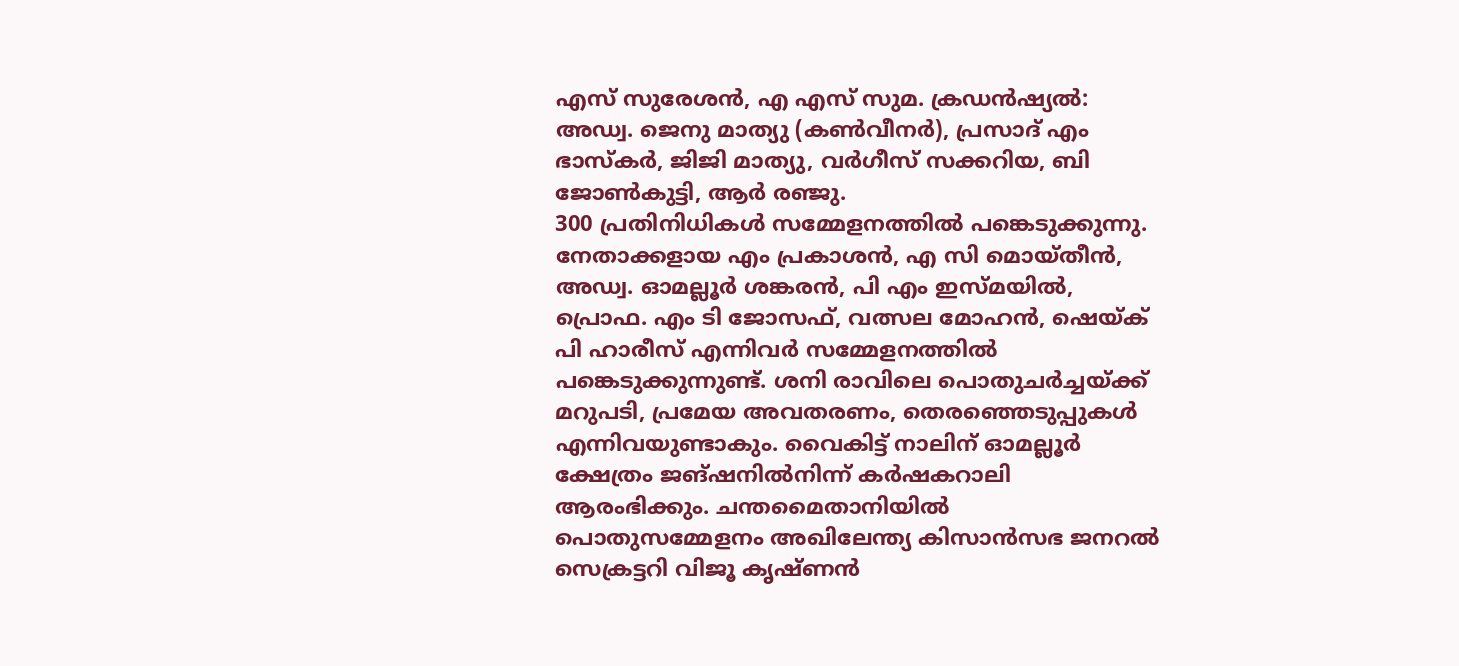എസ് സുരേശൻ, എ എസ് സുമ. ക്രഡൻഷ്യൽ: അഡ്വ. ജെനു മാത്യു (കൺവീനർ), പ്രസാദ് എം ഭാസ്കർ, ജിജി മാത്യു, വർഗീസ് സക്കറിയ, ബി ജോൺകുട്ടി, ആർ രഞ്ജു.
300 പ്രതിനിധികൾ സമ്മേളനത്തിൽ പങ്കെടുക്കുന്നു.
നേതാക്കളായ എം പ്രകാശൻ, എ സി മൊയ്തീൻ, അഡ്വ. ഓമല്ലൂർ ശങ്കരൻ, പി എം ഇസ്മയിൽ, പ്രൊഫ. എം ടി ജോസഫ്, വത്സല മോഹൻ, ഷെയ്ക് പി ഹാരീസ് എന്നിവർ സമ്മേളനത്തിൽ പങ്കെടുക്കുന്നുണ്ട്. ശനി രാവിലെ പൊതുചർച്ചയ്ക്ക് മറുപടി, പ്രമേയ അവതരണം, തെരഞ്ഞെടുപ്പുകൾ എന്നിവയുണ്ടാകും. വൈകിട്ട് നാലിന് ഓമല്ലൂർ ക്ഷേത്രം ജങ്ഷനിൽനിന്ന് കർഷകറാലി ആരംഭിക്കും. ചന്തമൈതാനിയിൽ പൊതുസമ്മേളനം അഖിലേന്ത്യ കിസാൻസഭ ജനറൽ സെക്രട്ടറി വിജൂ കൃഷ്ണൻ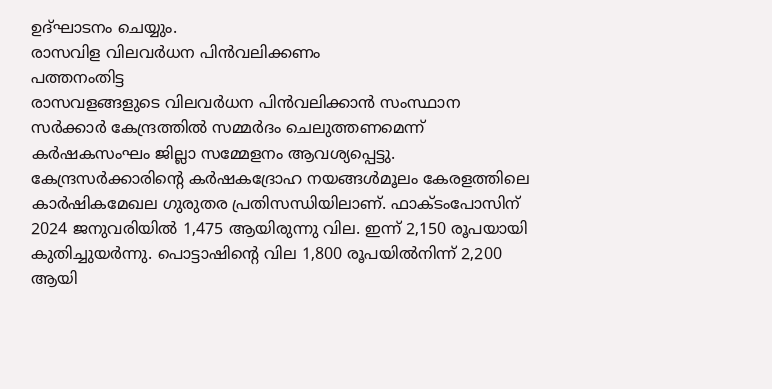ഉദ്ഘാടനം ചെയ്യും.
രാസവിള വിലവർധന പിൻവലിക്കണം
പത്തനംതിട്ട
രാസവളങ്ങളുടെ വിലവർധന പിൻവലിക്കാൻ സംസ്ഥാന സർക്കാർ കേന്ദ്രത്തിൽ സമ്മർദം ചെലുത്തണമെന്ന് കർഷകസംഘം ജില്ലാ സമ്മേളനം ആവശ്യപ്പെട്ടു. കേന്ദ്രസർക്കാരിന്റെ കർഷകദ്രോഹ നയങ്ങൾമൂലം കേരളത്തിലെ കാർഷികമേഖല ഗുരുതര പ്രതിസന്ധിയിലാണ്. ഫാക്ടംപോസിന് 2024 ജനുവരിയിൽ 1,475 ആയിരുന്നു വില. ഇന്ന് 2,150 രൂപയായി കുതിച്ചുയർന്നു. പൊട്ടാഷിന്റെ വില 1,800 രൂപയിൽനിന്ന് 2,200 ആയി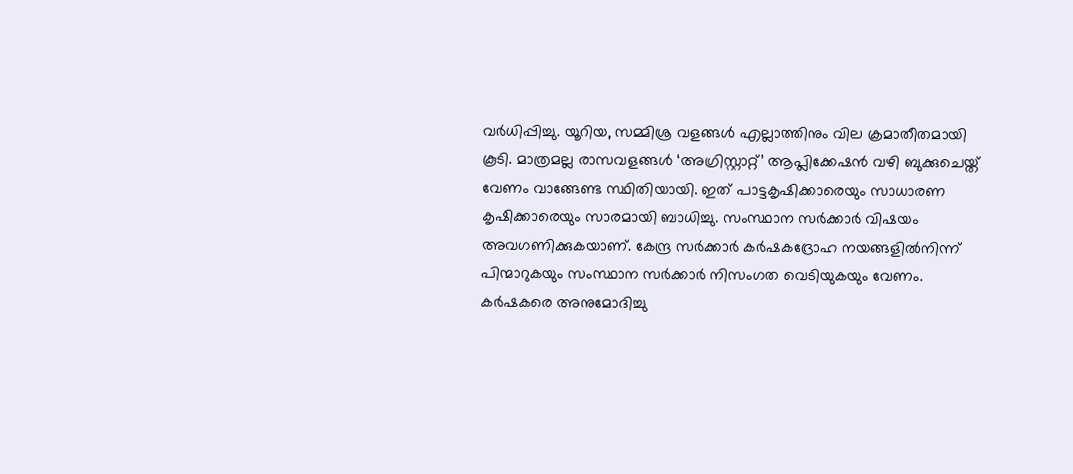വർധിപ്പിച്ചു. യൂറിയ, സമ്മിശ്ര വളങ്ങൾ എല്ലാത്തിനും വില ക്രമാതീതമായി കൂടി. മാത്രമല്ല രാസവളങ്ങൾ ‘അഗ്രിസ്റ്റാറ്റ്’ ആപ്ലിക്കേഷൻ വഴി ബുക്കുചെയ്ത് വേണം വാങ്ങേണ്ട സ്ഥിതിയായി. ഇത് പാട്ടകൃഷിക്കാരെയും സാധാരണ കൃഷിക്കാരെയും സാരമായി ബാധിച്ചു. സംസ്ഥാന സർക്കാർ വിഷയം അവഗണിക്കുകയാണ്. കേന്ദ്ര സർക്കാർ കർഷകദ്രോഹ നയങ്ങളിൽനിന്ന് പിന്മാറുകയും സംസ്ഥാന സർക്കാർ നിസംഗത വെടിയുകയും വേണം.
കർഷകരെ അനുമോദിച്ചു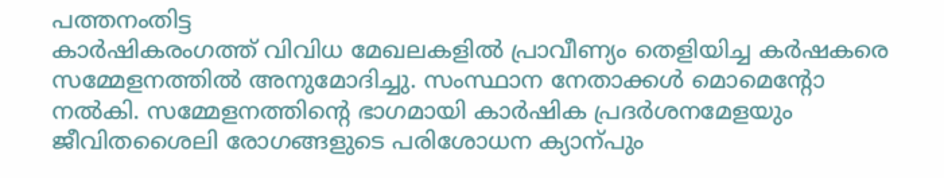പത്തനംതിട്ട
കാർഷികരംഗത്ത് വിവിധ മേഖലകളിൽ പ്രാവീണ്യം തെളിയിച്ച കർഷകരെ സമ്മേളനത്തിൽ അനുമോദിച്ചു. സംസ്ഥാന നേതാക്കൾ മൊമെന്റോ നൽകി. സമ്മേളനത്തിന്റെ ഭാഗമായി കാർഷിക പ്രദർശനമേളയും ജീവിതശൈലി രോഗങ്ങളുടെ പരിശോധന ക്യാന്പും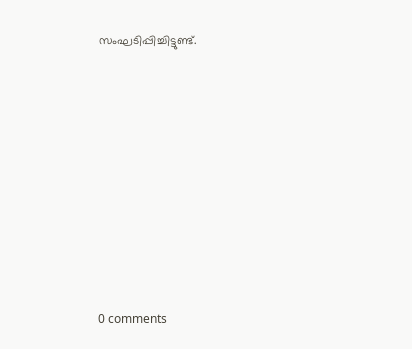സംഘടിപ്പിച്ചിട്ടുണ്ട്.










0 comments